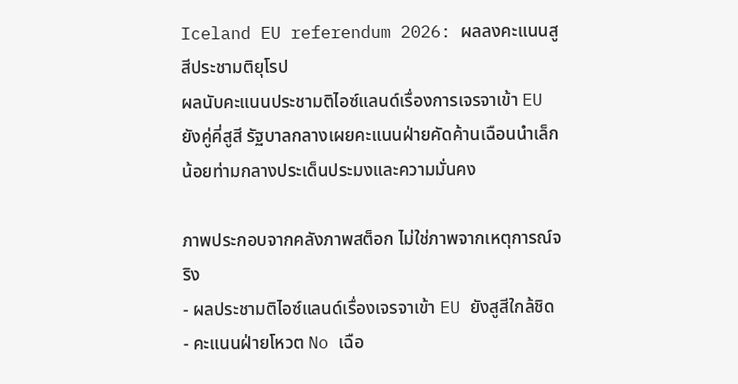Iceland EU referendum 2026: ผลลงคะแนนสูสีประชามติยุโรป
ผลนับคะแนนประชามติไอซ์แลนด์เรื่องการเจรจาเข้า EU ยังคู่คี่สูสี รัฐบาลกลางเผยคะแนนฝ่ายคัดค้านเฉือนนำเล็กน้อยท่ามกลางประเด็นประมงและความมั่นคง

ภาพประกอบจากคลังภาพสต็อก ไม่ใช่ภาพจากเหตุการณ์จริง
- ผลประชามติไอซ์แลนด์เรื่องเจรจาเข้า EU ยังสูสีใกล้ชิด
- คะแนนฝ่ายโหวต No เฉือ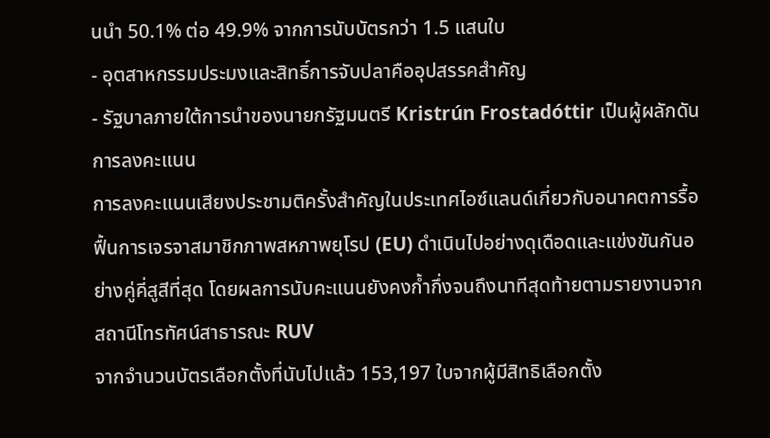นนำ 50.1% ต่อ 49.9% จากการนับบัตรกว่า 1.5 แสนใบ
- อุตสาหกรรมประมงและสิทธิ์การจับปลาคืออุปสรรคสำคัญ
- รัฐบาลภายใต้การนำของนายกรัฐมนตรี Kristrún Frostadóttir เป็นผู้ผลักดันการลงคะแนน
การลงคะแนนเสียงประชามติครั้งสำคัญในประเทศไอซ์แลนด์เกี่ยวกับอนาคตการรื้อฟื้นการเจรจาสมาชิกภาพสหภาพยุโรป (EU) ดำเนินไปอย่างดุเดือดและแข่งขันกันอย่างคู่คี่สูสีที่สุด โดยผลการนับคะแนนยังคงก้ำกึ่งจนถึงนาทีสุดท้ายตามรายงานจากสถานีโทรทัศน์สาธารณะ RUV
จากจำนวนบัตรเลือกตั้งที่นับไปแล้ว 153,197 ใบจากผู้มีสิทธิเลือกตั้ง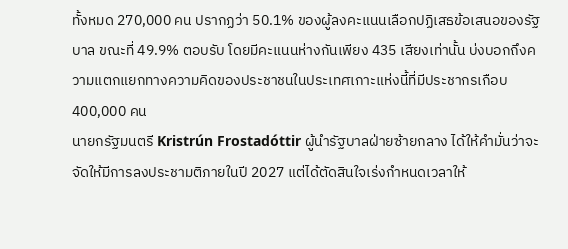ทั้งหมด 270,000 คน ปรากฏว่า 50.1% ของผู้ลงคะแนนเลือกปฏิเสธข้อเสนอของรัฐบาล ขณะที่ 49.9% ตอบรับ โดยมีคะแนนห่างกันเพียง 435 เสียงเท่านั้น บ่งบอกถึงความแตกแยกทางความคิดของประชาชนในประเทศเกาะแห่งนี้ที่มีประชากรเกือบ 400,000 คน
นายกรัฐมนตรี Kristrún Frostadóttir ผู้นำรัฐบาลฝ่ายซ้ายกลาง ได้ให้คำมั่นว่าจะจัดให้มีการลงประชามติภายในปี 2027 แต่ได้ตัดสินใจเร่งกำหนดเวลาให้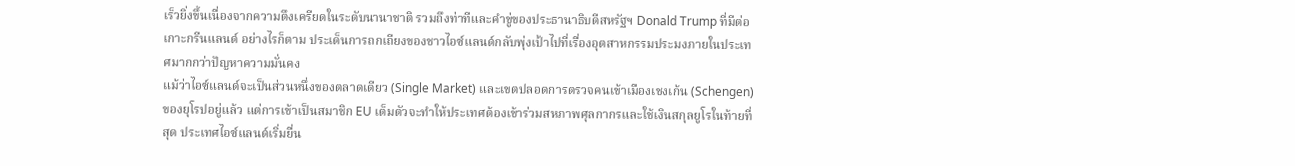เร็วยิ่งขึ้นเนื่องจากความตึงเครียดในระดับนานาชาติ รวมถึงท่าทีและคำขู่ของประธานาธิบดีสหรัฐฯ Donald Trump ที่มีต่อเกาะกรีนแลนด์ อย่างไรก็ตาม ประเด็นการถกเถียงของชาวไอซ์แลนด์กลับพุ่งเป้าไปที่เรื่องอุตสาหกรรมประมงภายในประเทศมากกว่าปัญหาความมั่นคง
แม้ว่าไอซ์แลนด์จะเป็นส่วนหนึ่งของตลาดเดียว (Single Market) และเขตปลอดการตรวจคนเข้าเมืองเชงเก้น (Schengen) ของยุโรปอยู่แล้ว แต่การเข้าเป็นสมาชิก EU เต็มตัวจะทำให้ประเทศต้องเข้าร่วมสหภาพศุลกากรและใช้เงินสกุลยูโรในท้ายที่สุด ประเทศไอซ์แลนด์เริ่มยื่น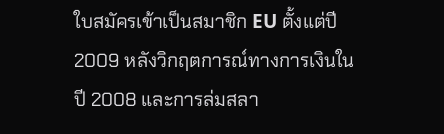ใบสมัครเข้าเป็นสมาชิก EU ตั้งแต่ปี 2009 หลังวิกฤตการณ์ทางการเงินในปี 2008 และการล่มสลา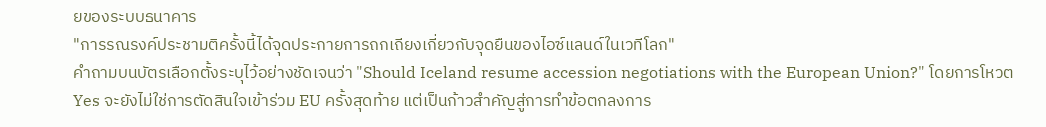ยของระบบธนาคาร
"การรณรงค์ประชามติครั้งนี้ได้จุดประกายการถกเถียงเกี่ยวกับจุดยืนของไอซ์แลนด์ในเวทีโลก"
คำถามบนบัตรเลือกตั้งระบุไว้อย่างชัดเจนว่า "Should Iceland resume accession negotiations with the European Union?" โดยการโหวต Yes จะยังไม่ใช่การตัดสินใจเข้าร่วม EU ครั้งสุดท้าย แต่เป็นก้าวสำคัญสู่การทำข้อตกลงการ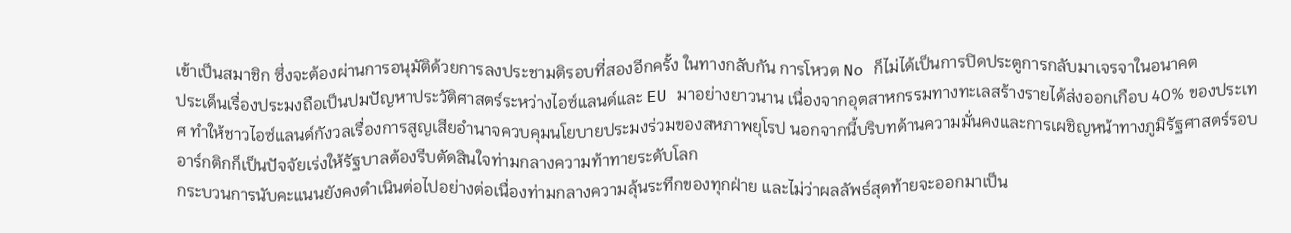เข้าเป็นสมาชิก ซึ่งจะต้องผ่านการอนุมัติด้วยการลงประชามติรอบที่สองอีกครั้ง ในทางกลับกัน การโหวต No ก็ไม่ได้เป็นการปิดประตูการกลับมาเจรจาในอนาคต
ประเด็นเรื่องประมงถือเป็นปมปัญหาประวัติศาสตร์ระหว่างไอซ์แลนด์และ EU มาอย่างยาวนาน เนื่องจากอุตสาหกรรมทางทะเลสร้างรายได้ส่งออกเกือบ 40% ของประเทศ ทำให้ชาวไอซ์แลนด์กังวลเรื่องการสูญเสียอำนาจควบคุมนโยบายประมงร่วมของสหภาพยุโรป นอกจากนี้บริบทด้านความมั่นคงและการเผชิญหน้าทางภูมิรัฐศาสตร์รอบอาร์กติกก็เป็นปัจจัยเร่งให้รัฐบาลต้องรีบตัดสินใจท่ามกลางความท้าทายระดับโลก
กระบวนการนับคะแนนยังคงดำเนินต่อไปอย่างต่อเนื่องท่ามกลางความลุ้นระทึกของทุกฝ่าย และไม่ว่าผลลัพธ์สุดท้ายจะออกมาเป็น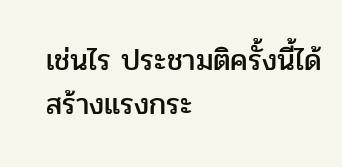เช่นไร ประชามติครั้งนี้ได้สร้างแรงกระ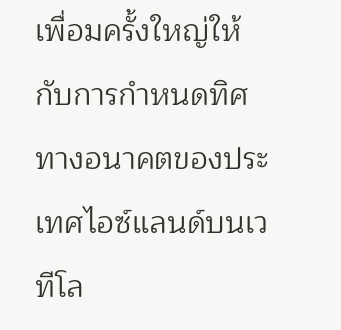เพื่อมครั้งใหญ่ให้กับการกำหนดทิศทางอนาคตของประเทศไอซ์แลนด์บนเวทีโล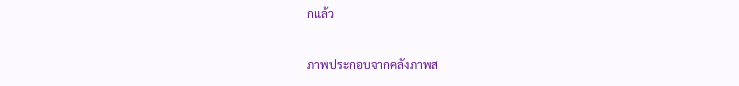กแล้ว

ภาพประกอบจากคลังภาพส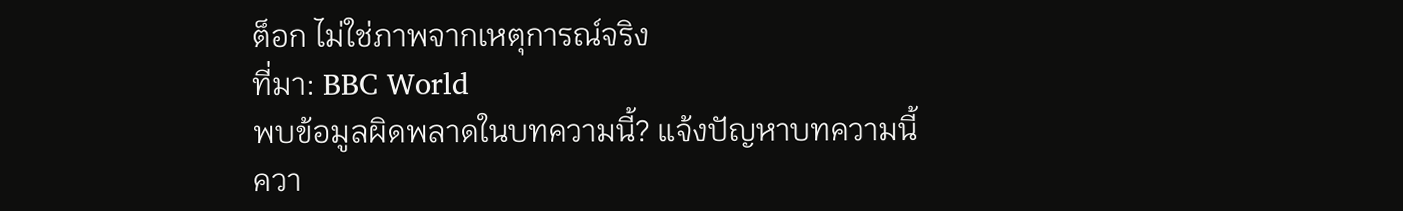ต็อก ไม่ใช่ภาพจากเหตุการณ์จริง
ที่มา: BBC World
พบข้อมูลผิดพลาดในบทความนี้? แจ้งปัญหาบทความนี้
ควา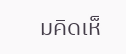มคิดเห็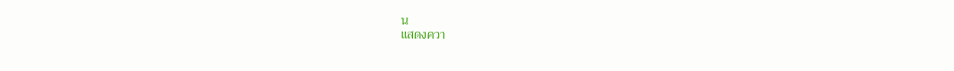น
แสดงควา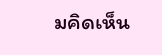มคิดเห็น